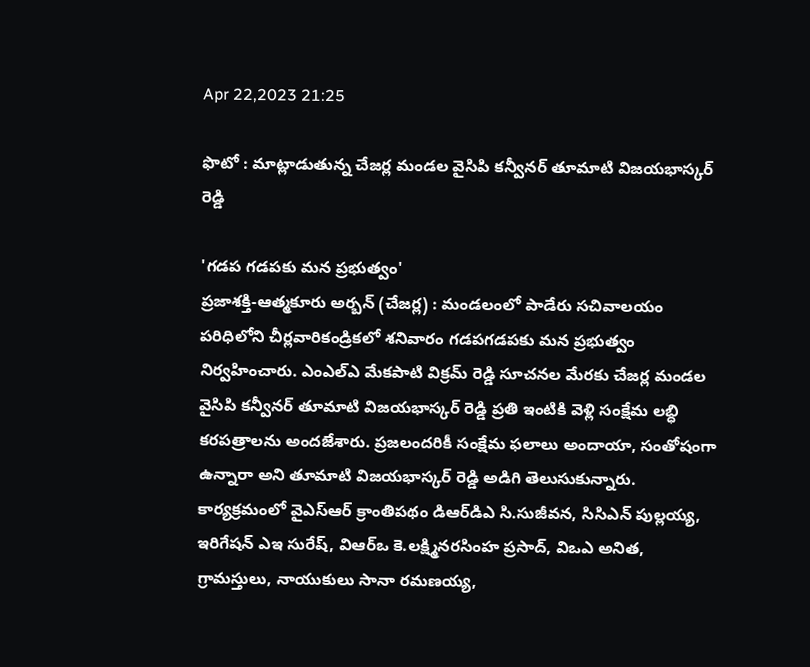Apr 22,2023 21:25

ఫొటో : మాట్లాడుతున్న చేజర్ల మండల వైసిపి కన్వీనర్‌ తూమాటి విజయభాస్కర్‌ రెడ్డి

'గడప గడపకు మన ప్రభుత్వం'
ప్రజాశక్తి-ఆత్మకూరు అర్బన్‌ (చేజర్ల) : మండలంలో పాడేరు సచివాలయం పరిధిలోని చీర్లవారికండ్రికలో శనివారం గడపగడపకు మన ప్రభుత్వం నిర్వహించారు. ఎంఎల్‌ఎ మేకపాటి విక్రమ్‌ రెడ్డి సూచనల మేరకు చేజర్ల మండల వైసిపి కన్వీనర్‌ తూమాటి విజయభాస్కర్‌ రెడ్డి ప్రతి ఇంటికి వెళ్లి సంక్షేమ లబ్ధి కరపత్రాలను అందజేశారు. ప్రజలందరికీ సంక్షేమ ఫలాలు అందాయా, సంతోషంగా ఉన్నారా అని తూమాటి విజయభాస్కర్‌ రెడ్డి అడిగి తెలుసుకున్నారు.
కార్యక్రమంలో వైఎస్‌ఆర్‌ క్రాంతిపథం డిఆర్‌డిఎ సి.సుజీవన, సిసిఎన్‌ పుల్లయ్య, ఇరిగేషన్‌ ఎఇ సురేష్‌, విఆర్‌ఒ కె.లక్ష్మినరసింహ ప్రసాద్‌, విఒఎ అనిత, గ్రామస్తులు, నాయుకులు సానా రమణయ్య,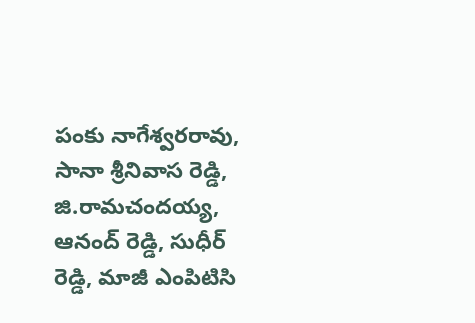పంకు నాగేశ్వరరావు, సానా శ్రీనివాస రెడ్డి, జి.రామచందయ్య, ఆనంద్‌ రెడ్డి, సుధీర్‌ రెడ్డి, మాజీ ఎంపిటిసి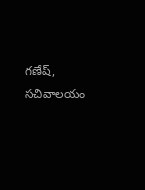గణేష్‌, సచివాలయం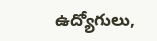ఉద్యోగులు,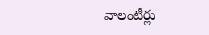వాలంటీర్లు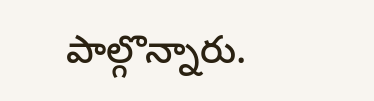పాల్గొన్నారు.